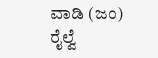ವಾಡಿ (ಜಂ) ರೈಲ್ವೆ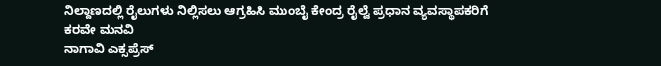ನಿಲ್ದಾಣದಲ್ಲಿ ರೈಲುಗಳು ನಿಲ್ಲಿಸಲು ಆಗ್ರಹಿಸಿ ಮುಂಬೈ ಕೇಂದ್ರ ರೈಲ್ವೆ ಪ್ರಧಾನ ವ್ಯವಸ್ಥಾಪಕರಿಗೆ ಕರವೇ ಮನವಿ
ನಾಗಾವಿ ಎಕ್ಸಪ್ರೆಸ್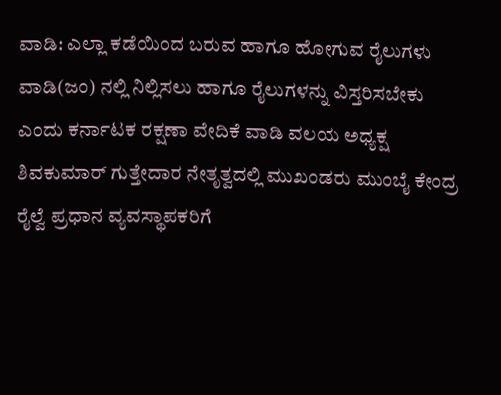ವಾಡಿ: ಎಲ್ಲಾ ಕಡೆಯಿಂದ ಬರುವ ಹಾಗೂ ಹೋಗುವ ರೈಲುಗಳು ವಾಡಿ(ಜಂ) ನಲ್ಲಿ ನಿಲ್ಲಿಸಲು ಹಾಗೂ ರೈಲುಗಳನ್ನು ವಿಸ್ತರಿಸಬೇಕು ಎಂದು ಕರ್ನಾಟಕ ರಕ್ಷಣಾ ವೇದಿಕೆ ವಾಡಿ ವಲಯ ಅಧ್ಯಕ್ಷ ಶಿವಕುಮಾರ್ ಗುತ್ತೇದಾರ ನೇತೃತ್ವದಲ್ಲಿ ಮುಖಂಡರು ಮುಂಬೈ ಕೇಂದ್ರ ರೈಲ್ವೆ ಪ್ರಧಾನ ವ್ಯವಸ್ಥಾಪಕರಿಗೆ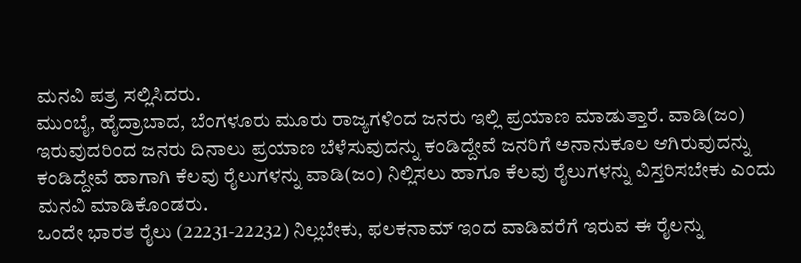ಮನವಿ ಪತ್ರ ಸಲ್ಲಿಸಿದರು.
ಮುಂಬೈ, ಹೈದ್ರಾಬಾದ, ಬೆಂಗಳೂರು ಮೂರು ರಾಜ್ಯಗಳಿಂದ ಜನರು ಇಲ್ಲಿ ಪ್ರಯಾಣ ಮಾಡುತ್ತಾರೆ. ವಾಡಿ(ಜಂ) ಇರುವುದರಿಂದ ಜನರು ದಿನಾಲು ಪ್ರಯಾಣ ಬೆಳೆಸುವುದನ್ನು ಕಂಡಿದ್ದೇವೆ ಜನರಿಗೆ ಅನಾನುಕೂಲ ಆಗಿರುವುದನ್ನು ಕಂಡಿದ್ದೇವೆ ಹಾಗಾಗಿ ಕೆಲವು ರೈಲುಗಳನ್ನು ವಾಡಿ(ಜಂ) ನಿಲ್ಲಿಸಲು ಹಾಗೂ ಕೆಲವು ರೈಲುಗಳನ್ನು ವಿಸ್ತರಿಸಬೇಕು ಎಂದು ಮನವಿ ಮಾಡಿಕೊಂಡರು.
ಒಂದೇ ಭಾರತ ರೈಲು (22231-22232) ನಿಲ್ಲಬೇಕು, ಫಲಕನಾಮ್ ಇಂದ ವಾಡಿವರೆಗೆ ಇರುವ ಈ ರೈಲನ್ನು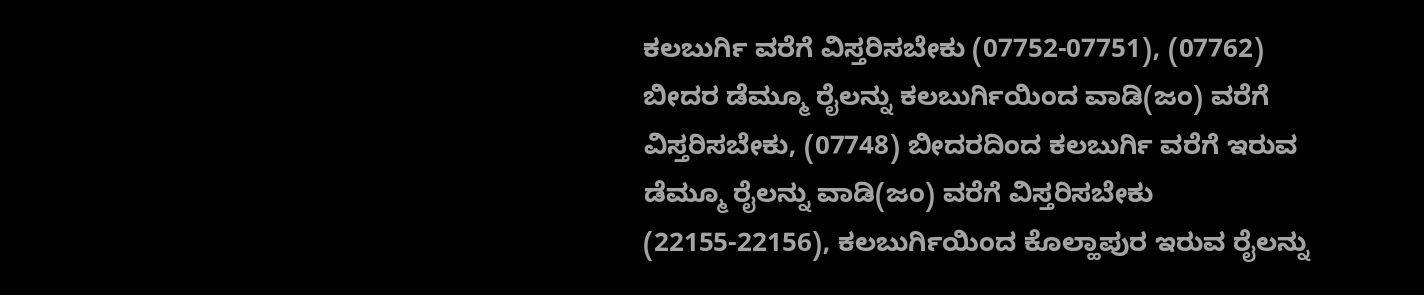ಕಲಬುರ್ಗಿ ವರೆಗೆ ವಿಸ್ತರಿಸಬೇಕು (07752-07751), (07762) ಬೀದರ ಡೆಮ್ಮೂ ರೈಲನ್ನು ಕಲಬುರ್ಗಿಯಿಂದ ವಾಡಿ(ಜಂ) ವರೆಗೆ ವಿಸ್ತರಿಸಬೇಕು, (07748) ಬೀದರದಿಂದ ಕಲಬುರ್ಗಿ ವರೆಗೆ ಇರುವ ಡೆಮ್ಮೂ ರೈಲನ್ನು ವಾಡಿ(ಜಂ) ವರೆಗೆ ವಿಸ್ತರಿಸಬೇಕು (22155-22156), ಕಲಬುರ್ಗಿಯಿಂದ ಕೊಲ್ಹಾಪುರ ಇರುವ ರೈಲನ್ನು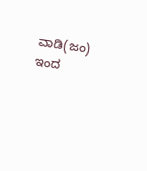ವಾಡಿ(ಜಂ) ಇಂದ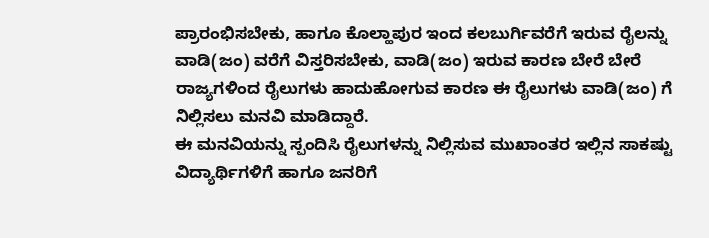ಪ್ರಾರಂಭಿಸಬೇಕು, ಹಾಗೂ ಕೊಲ್ಹಾಪುರ ಇಂದ ಕಲಬುರ್ಗಿವರೆಗೆ ಇರುವ ರೈಲನ್ನು ವಾಡಿ(ಜಂ) ವರೆಗೆ ವಿಸ್ತರಿಸಬೇಕು, ವಾಡಿ(ಜಂ) ಇರುವ ಕಾರಣ ಬೇರೆ ಬೇರೆ ರಾಜ್ಯಗಳಿಂದ ರೈಲುಗಳು ಹಾದುಹೋಗುವ ಕಾರಣ ಈ ರೈಲುಗಳು ವಾಡಿ(ಜಂ) ಗೆ ನಿಲ್ಲಿಸಲು ಮನವಿ ಮಾಡಿದ್ದಾರೆ.
ಈ ಮನವಿಯನ್ನು ಸ್ಪಂದಿಸಿ ರೈಲುಗಳನ್ನು ನಿಲ್ಲಿಸುವ ಮುಖಾಂತರ ಇಲ್ಲಿನ ಸಾಕಷ್ಟು ವಿದ್ಯಾರ್ಥಿಗಳಿಗೆ ಹಾಗೂ ಜನರಿಗೆ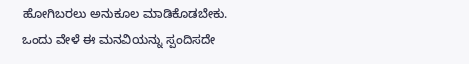ಹೋಗಿಬರಲು ಅನುಕೂಲ ಮಾಡಿಕೊಡಬೇಕು.
ಒಂದು ವೇಳೆ ಈ ಮನವಿಯನ್ನು ಸ್ಪಂದಿಸದೇ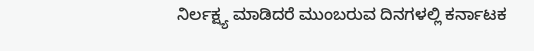ನಿರ್ಲಕ್ಷ್ಯ ಮಾಡಿದರೆ ಮುಂಬರುವ ದಿನಗಳಲ್ಲಿ ಕರ್ನಾಟಕ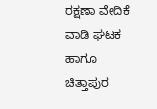ರಕ್ಷಣಾ ವೇದಿಕೆ ವಾಡಿ ಘಟಕ ಹಾಗೂ ಚಿತ್ತಾಪುರ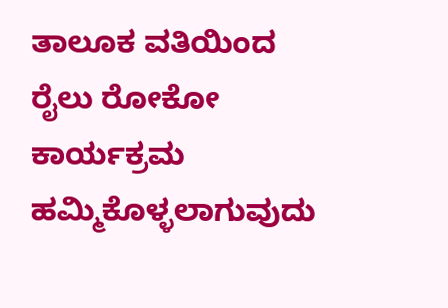ತಾಲೂಕ ವತಿಯಿಂದ ರೈಲು ರೋಕೋ ಕಾರ್ಯಕ್ರಮ ಹಮ್ಮಿಕೊಳ್ಳಲಾಗುವುದು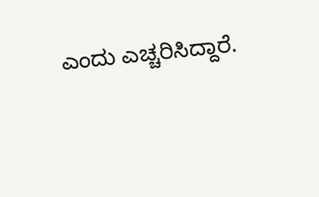ಎಂದು ಎಚ್ಚರಿಸಿದ್ದಾರೆ.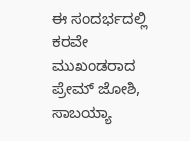ಈ ಸಂದರ್ಭದಲ್ಲಿ ಕರವೇ ಮುಖಂಡರಾದ ಪ್ರೇಮ್ ಜೋಶಿ, ಸಾಬಯ್ಯಾ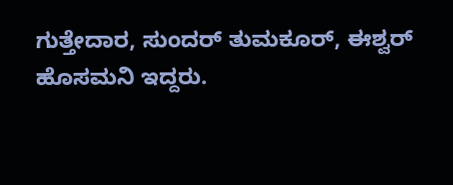ಗುತ್ತೇದಾರ, ಸುಂದರ್ ತುಮಕೂರ್, ಈಶ್ವರ್ ಹೊಸಮನಿ ಇದ್ದರು.